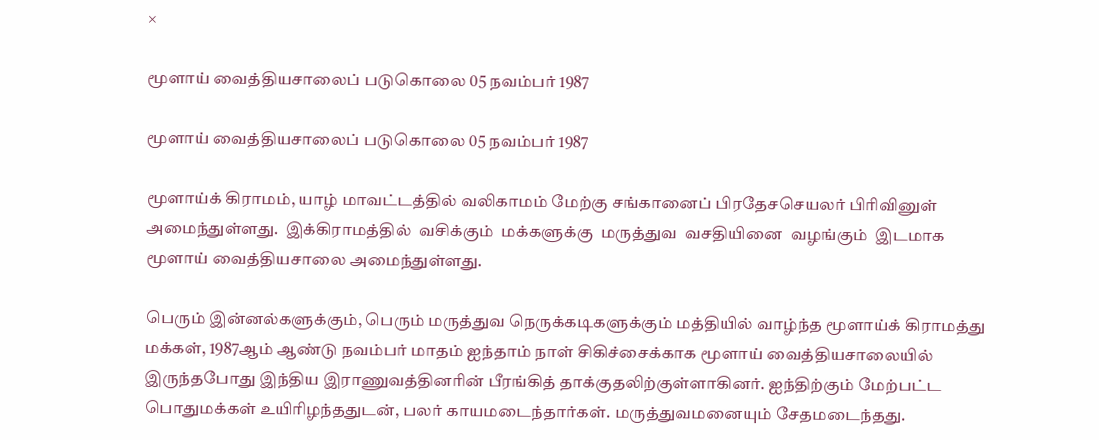×

மூளாய் வைத்தியசாலைப் படுகொலை 05 நவம்பர் 1987

மூளாய் வைத்தியசாலைப் படுகொலை 05 நவம்பர் 1987

மூளாய்க் கிராமம், யாழ் மாவட்டத்தில் வலிகாமம் மேற்கு சங்கானைப் பிரதேசசெயலர் பிரிவினுள் அமைந்துள்ளது.  இக்கிராமத்தில்  வசிக்கும்  மக்களுக்கு  மருத்துவ  வசதியினை  வழங்கும்  இடமாக மூளாய் வைத்தியசாலை அமைந்துள்ளது.

பெரும் இன்னல்களுக்கும், பெரும் மருத்துவ நெருக்கடிகளுக்கும் மத்தியில் வாழ்ந்த மூளாய்க் கிராமத்து மக்கள், 1987ஆம் ஆண்டு நவம்பர் மாதம் ஐந்தாம் நாள் சிகிச்சைக்காக மூளாய் வைத்தியசாலையில் இருந்தபோது இந்திய இராணுவத்தினரின் பீரங்கித் தாக்குதலிற்குள்ளாகினர். ஐந்திற்கும் மேற்பட்ட பொதுமக்கள் உயிரிழந்ததுடன், பலர் காயமடைந்தார்கள். மருத்துவமனையும் சேதமடைந்தது.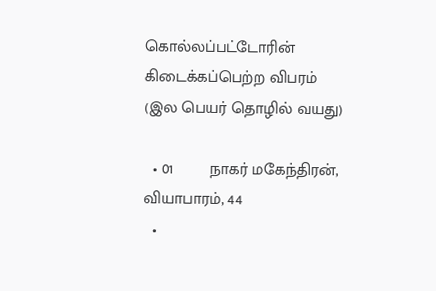கொல்லப்பட்டோரின் கிடைக்கப்பெற்ற விபரம் (இல பெயர் தொழில் வயது)

  • 01        நாகர் மகேந்திரன், வியாபாரம், 44
  •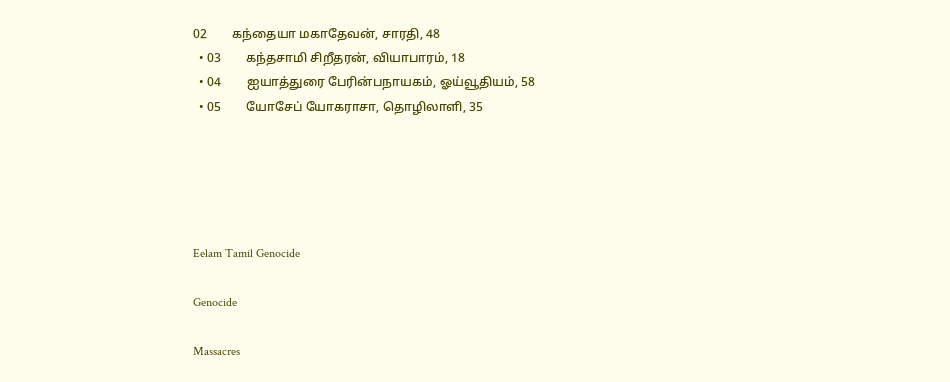02        கந்தையா மகாதேவன், சாரதி, 48
  • 03        கந்தசாமி சிறீதரன், வியாபாரம், 18
  • 04        ஐயாத்துரை பேரின்பநாயகம், ஓய்வூதியம், 58
  • 05        யோசேப் யோகராசா, தொழிலாளி, 35





Eelam Tamil Genocide

Genocide

Massacres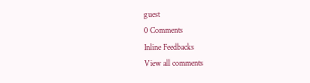guest
0 Comments
Inline Feedbacks
View all comments